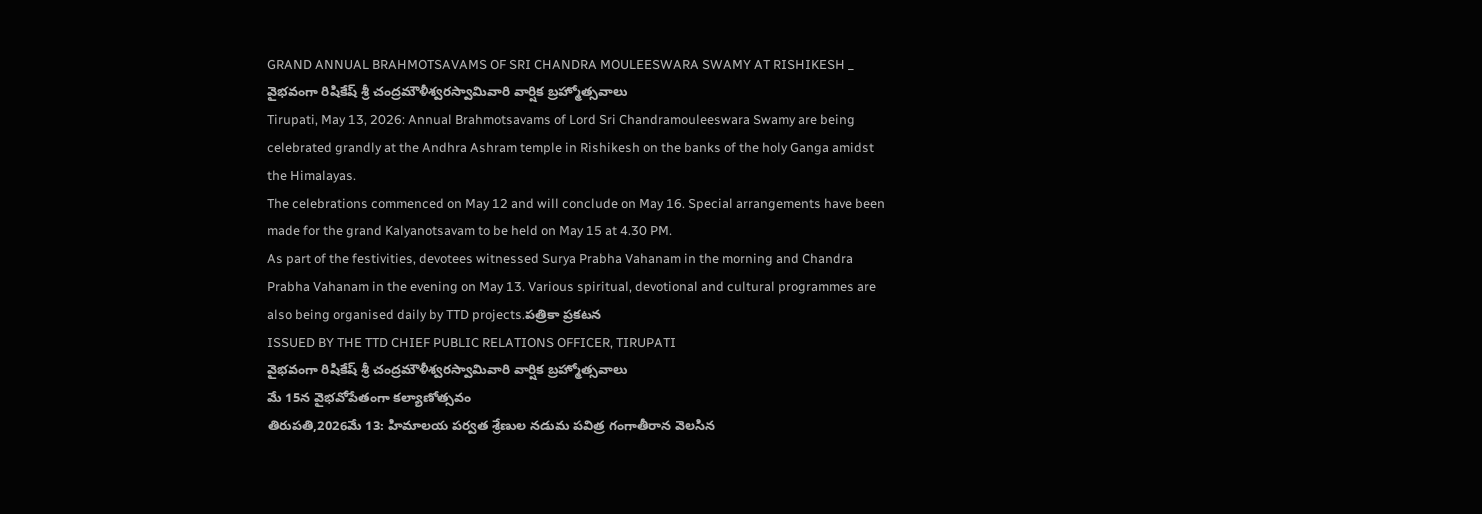GRAND ANNUAL BRAHMOTSAVAMS OF SRI CHANDRA MOULEESWARA SWAMY AT RISHIKESH _ వైభవంగా రిషికేష్ శ్రీ చంద్రమౌళీశ్వరస్వామివారి వార్షిక బ్రహ్మోత్సవాలు
Tirupati, May 13, 2026: Annual Brahmotsavams of Lord Sri Chandramouleeswara Swamy are being celebrated grandly at the Andhra Ashram temple in Rishikesh on the banks of the holy Ganga amidst the Himalayas.
The celebrations commenced on May 12 and will conclude on May 16. Special arrangements have been made for the grand Kalyanotsavam to be held on May 15 at 4.30 PM.
As part of the festivities, devotees witnessed Surya Prabha Vahanam in the morning and Chandra Prabha Vahanam in the evening on May 13. Various spiritual, devotional and cultural programmes are also being organised daily by TTD projects.పత్రికా ప్రకటన
ISSUED BY THE TTD CHIEF PUBLIC RELATIONS OFFICER, TIRUPATI
వైభవంగా రిషికేష్ శ్రీ చంద్రమౌళీశ్వరస్వామివారి వార్షిక బ్రహ్మోత్సవాలు
మే 15న వైభవోపేతంగా కల్యాణోత్సవం
తిరుపతి,2026మే 13: హిమాలయ పర్వత శ్రేణుల నడుమ పవిత్ర గంగాతీరాన వెలసిన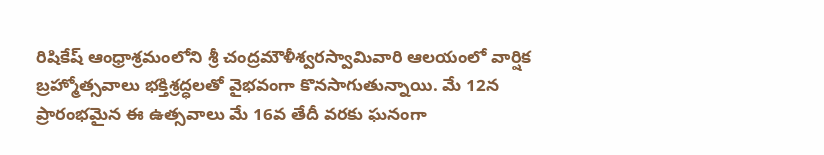రిషికేష్ ఆంధ్రాశ్రమంలోని శ్రీ చంద్రమౌళీశ్వరస్వామివారి ఆలయంలో వార్షిక బ్రహ్మోత్సవాలు భక్తిశ్రద్ధలతో వైభవంగా కొనసాగుతున్నాయి. మే 12న ప్రారంభమైన ఈ ఉత్సవాలు మే 16వ తేదీ వరకు ఘనంగా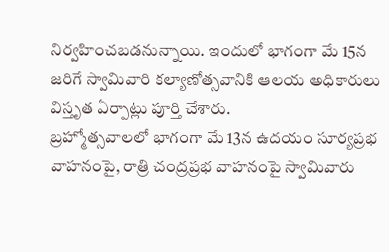నిర్వహించబడనున్నాయి. ఇందులో భాగంగా మే 15న జరిగే స్వామివారి కల్యాణోత్సవానికి ఆలయ అధికారులు విస్తృత ఏర్పాట్లు పూర్తి చేశారు.
బ్రహ్మోత్సవాలలో భాగంగా మే 13న ఉదయం సూర్యప్రభ వాహనంపై, రాత్రి చంద్రప్రభ వాహనంపై స్వామివారు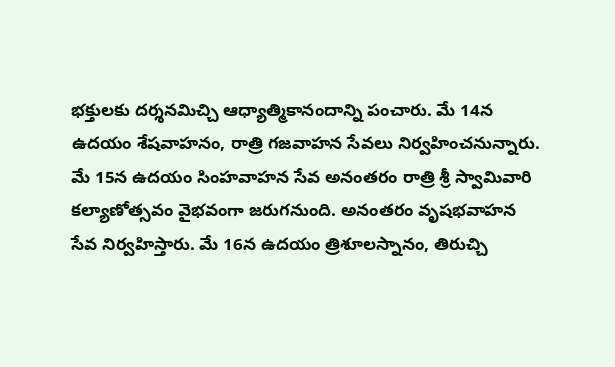భక్తులకు దర్శనమిచ్చి ఆధ్యాత్మికానందాన్ని పంచారు. మే 14న ఉదయం శేషవాహనం, రాత్రి గజవాహన సేవలు నిర్వహించనున్నారు.
మే 15న ఉదయం సింహవాహన సేవ అనంతరం రాత్రి శ్రీ స్వామివారి కల్యాణోత్సవం వైభవంగా జరుగనుంది. అనంతరం వృషభవాహన సేవ నిర్వహిస్తారు. మే 16న ఉదయం త్రిశూలస్నానం, తిరుచ్చి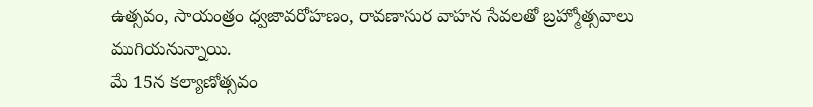ఉత్సవం, సాయంత్రం ధ్వజావరోహణం, రావణాసుర వాహన సేవలతో బ్రహ్మోత్సవాలు ముగియనున్నాయి.
మే 15న కల్యాణోత్సవం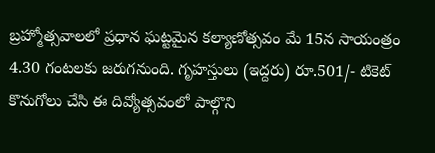బ్రహ్మోత్సవాలలో ప్రధాన ఘట్టమైన కల్యాణోత్సవం మే 15న సాయంత్రం 4.30 గంటలకు జరుగనుంది. గృహస్తులు (ఇద్దరు) రూ.501/- టికెట్ కొనుగోలు చేసి ఈ దివ్యోత్సవంలో పాల్గొని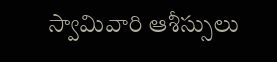స్వామివారి ఆశీస్సులు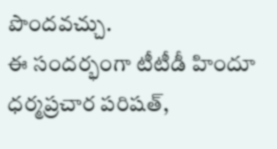పొందవచ్చు.
ఈ సందర్భంగా టీటీడీ హిందూ ధర్మప్రచార పరిషత్,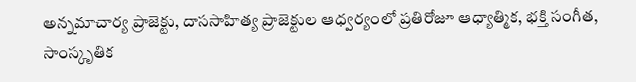అన్నమాచార్య ప్రాజెక్టు, దాససాహిత్య ప్రాజెక్టుల ఆధ్వర్యంలో ప్రతిరోజూ ఆధ్యాత్మిక, భక్తి సంగీత, సాంస్కృతిక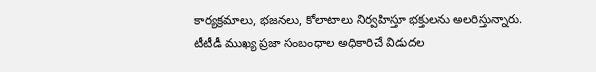కార్యక్రమాలు, భజనలు, కోలాటాలు నిర్వహిస్తూ భక్తులను అలరిస్తున్నారు.
టీటీడీ ముఖ్య ప్రజా సంబంధాల అధికారిచే విడుదల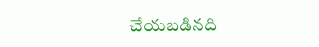చేయబడినది